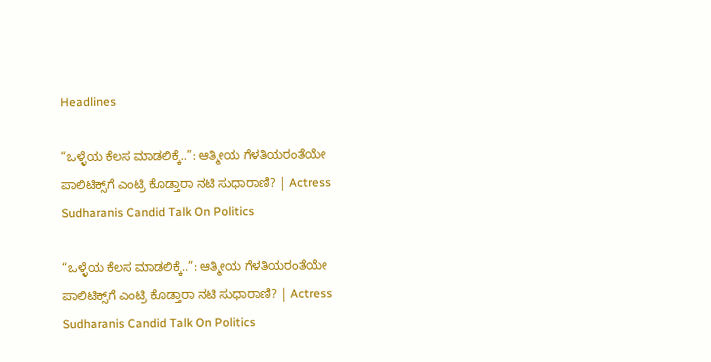Headlines

“ಒಳ್ಳೆಯ ಕೆಲಸ ಮಾಡಲಿಕ್ಕೆ..”: ಆತ್ಮೀಯ ಗೆಳತಿಯರಂತೆಯೇ ಪಾಲಿಟಿಕ್ಸ್‌ಗೆ ಎಂಟ್ರಿ ಕೊಡ್ತಾರಾ ನಟಿ ಸುಧಾರಾಣಿ? | Actress Sudharanis Candid Talk On Politics

“ಒಳ್ಳೆಯ ಕೆಲಸ ಮಾಡಲಿಕ್ಕೆ..”: ಆತ್ಮೀಯ ಗೆಳತಿಯರಂತೆಯೇ ಪಾಲಿಟಿಕ್ಸ್‌ಗೆ ಎಂಟ್ರಿ ಕೊಡ್ತಾರಾ ನಟಿ ಸುಧಾರಾಣಿ? | Actress Sudharanis Candid Talk On Politics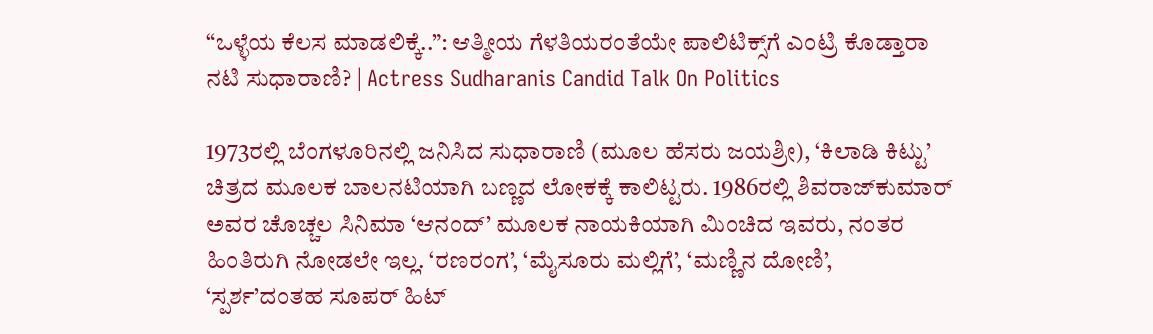“ಒಳ್ಳೆಯ ಕೆಲಸ ಮಾಡಲಿಕ್ಕೆ..”: ಆತ್ಮೀಯ ಗೆಳತಿಯರಂತೆಯೇ ಪಾಲಿಟಿಕ್ಸ್‌ಗೆ ಎಂಟ್ರಿ ಕೊಡ್ತಾರಾ ನಟಿ ಸುಧಾರಾಣಿ? | Actress Sudharanis Candid Talk On Politics

1973ರಲ್ಲಿ ಬೆಂಗಳೂರಿನಲ್ಲಿ ಜನಿಸಿದ ಸುಧಾರಾಣಿ (ಮೂಲ ಹೆಸರು ಜಯಶ್ರೀ), ‘ಕಿಲಾಡಿ ಕಿಟ್ಟು’ ಚಿತ್ರದ ಮೂಲಕ ಬಾಲನಟಿಯಾಗಿ ಬಣ್ಣದ ಲೋಕಕ್ಕೆ ಕಾಲಿಟ್ಟರು. 1986ರಲ್ಲಿ ಶಿವರಾಜ್‌ಕುಮಾರ್ ಅವರ ಚೊಚ್ಚಲ ಸಿನಿಮಾ ‘ಆನಂದ್’ ಮೂಲಕ ನಾಯಕಿಯಾಗಿ ಮಿಂಚಿದ ಇವರು, ನಂತರ ಹಿಂತಿರುಗಿ ನೋಡಲೇ ಇಲ್ಲ. ‘ರಣರಂಗ’, ‘ಮೈಸೂರು ಮಲ್ಲಿಗೆ’, ‘ಮಣ್ಣಿನ ದೋಣಿ’, ‘ಸ್ಪರ್ಶ’ದಂತಹ ಸೂಪರ್ ಹಿಟ್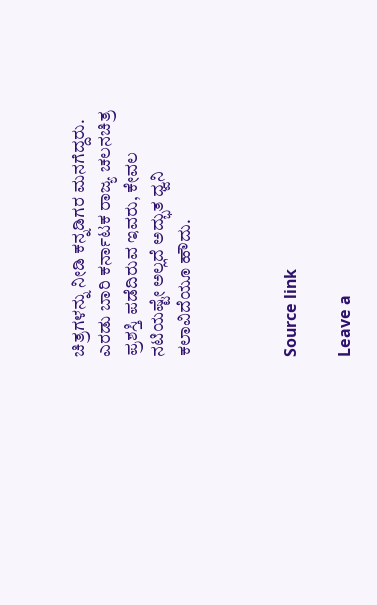ಚಿತ್ರಗಳನ್ನು ನೀಡಿ ಕನ್ನಡಿಗರ ಮನಗೆದ್ದರು. ಎರಡು ಬಾರಿ ಕರ್ನಾಟಕ ರಾಜ್ಯ ಚಲನಚಿತ್ರ ಪ್ರಶಸ್ತಿ ಪಡೆದಿರುವ ಇವರು, ಕೇವಲ ನಟಿಯಷ್ಟೇ ಅಲ್ಲದೆ ಅದ್ಭುತ ಧ್ವನಿ ಕಲಾವಿದೆಯೂ ಹೌದು.



Source link

Leave a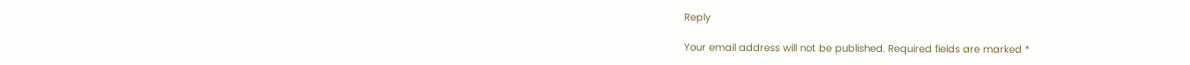Reply

Your email address will not be published. Required fields are marked *